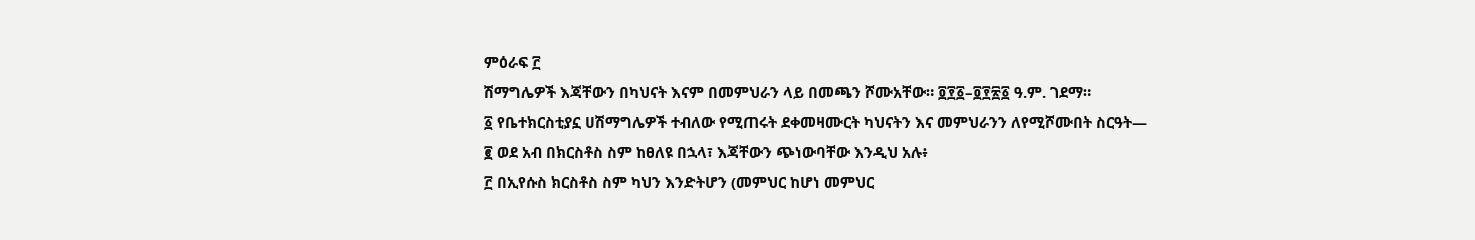ምዕራፍ ፫
ሽማግሌዎች እጃቸውን በካህናት እናም በመምህራን ላይ በመጫን ሾሙአቸው። ፬፻፩–፬፻፳፩ ዓ.ም. ገደማ።
፩ የቤተክርስቲያኗ ሀሽማግሌዎች ተብለው የሚጠሩት ደቀመዛሙርት ካህናትን እና መምህራንን ለየሚሾሙበት ስርዓት—
፪ ወደ አብ በክርስቶስ ስም ከፀለዩ በኋላ፣ እጃቸውን ጭነውባቸው እንዲህ አሉ፥
፫ በኢየሱስ ክርስቶስ ስም ካህን እንድትሆን (መምህር ከሆነ መምህር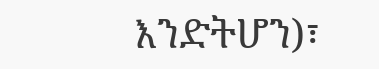እንድትሆን)፣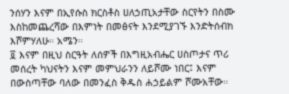ንሰሃን እናም በኢየሱስ ክርስቶስ ሀለኃጢአታቸው ስርየትን በስሙ እስከመጨረሻው በእምነት በመፅናት እንደሚያገኙ እንድትሰብክ እሾምሃለሁ። አሜን።
፬ እናም በዚህ ስርዓት ለሰዎች በእግዚአብሔር ሀስጦታና ጥሪ መሰረት ካህናትን እናም መምህራንን ለይሾሙ ነበር፤ እናም በውስጣቸው ባለው በመንፈስ ቅዱስ ሐኃይልም ሾሙአቸው።